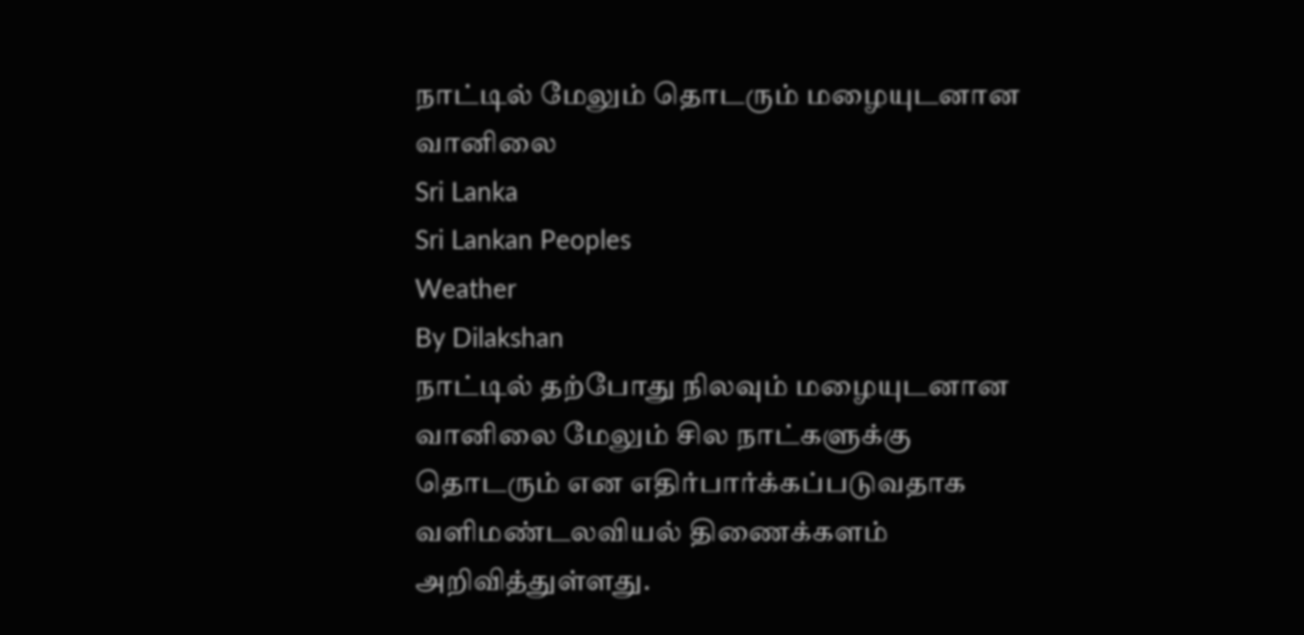நாட்டில் மேலும் தொடரும் மழையுடனான வானிலை
Sri Lanka
Sri Lankan Peoples
Weather
By Dilakshan
நாட்டில் தற்போது நிலவும் மழையுடனான வானிலை மேலும் சில நாட்களுக்கு தொடரும் என எதிர்பார்க்கப்படுவதாக வளிமண்டலவியல் திணைக்களம் அறிவித்துள்ளது.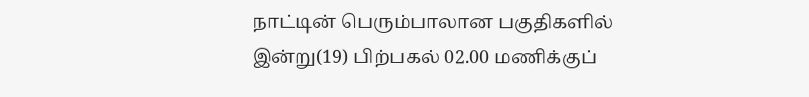நாட்டின் பெரும்பாலான பகுதிகளில் இன்று(19) பிற்பகல் 02.00 மணிக்குப்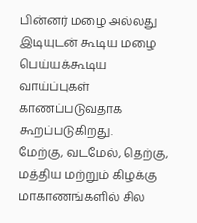பின்னர் மழை அல்லது இடியுடன் கூடிய மழை பெய்யக்கூடிய வாய்ப்புகள் காணப்படுவதாக கூறப்படுகிறது.
மேற்கு, வடமேல், தெற்கு, மத்திய மற்றும் கிழக்கு மாகாணங்களில் சில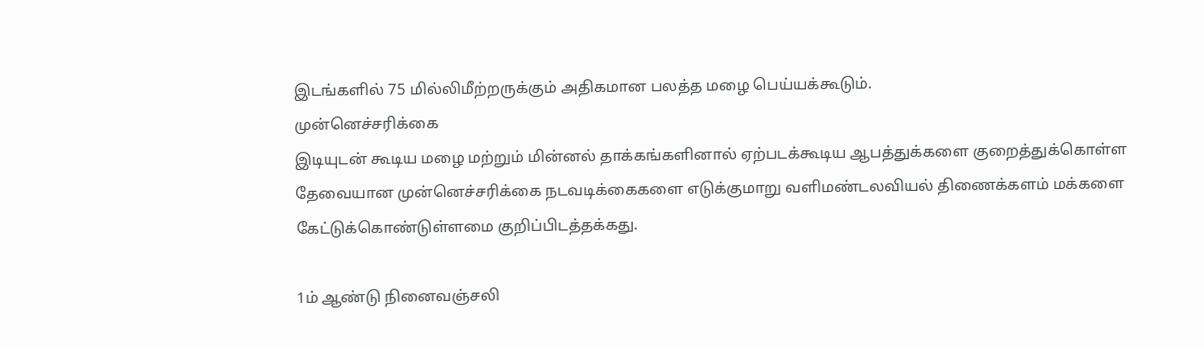இடங்களில் 75 மில்லிமீற்றருக்கும் அதிகமான பலத்த மழை பெய்யக்கூடும்.
முன்னெச்சரிக்கை
இடியுடன் கூடிய மழை மற்றும் மின்னல் தாக்கங்களினால் ஏற்படக்கூடிய ஆபத்துக்களை குறைத்துக்கொள்ள தேவையான முன்னெச்சரிக்கை நடவடிக்கைகளை எடுக்குமாறு வளிமண்டலவியல் திணைக்களம் மக்களை கேட்டுக்கொண்டுள்ளமை குறிப்பிடத்தக்கது.

1ம் ஆண்டு நினைவஞ்சலி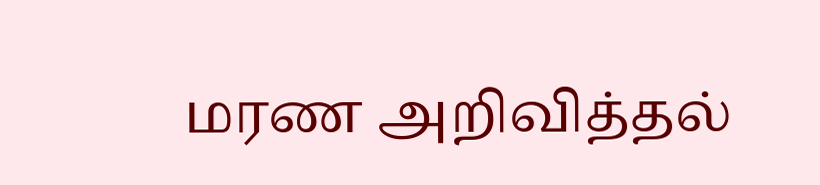மரண அறிவித்தல்